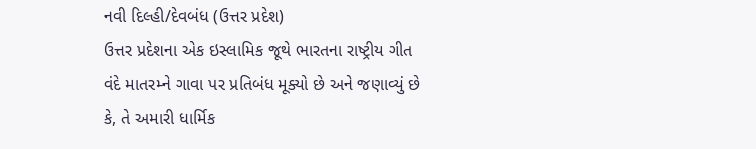નવી દિલ્હી/દેવબંધ (ઉત્તર પ્રદેશ)
ઉત્તર પ્રદેશના એક ઇસ્લામિક જૂથે ભારતના રાષ્ટ્રીય ગીત વંદે માતરમ્ને ગાવા પર પ્રતિબંધ મૂક્યો છે અને જણાવ્યું છે કે, તે અમારી ધાર્મિક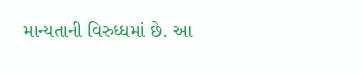માન્યતાની વિરુધ્ધમાં છે. આ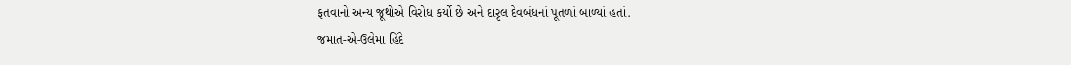ફતવાનો અન્ય જૂથોએ વિરોધ કર્યો છે અને દારૃલ દેવબંધનાં પૂતળાં બાળ્યાં હતાં.
જમાત-એ-ઉલેમા હિંદે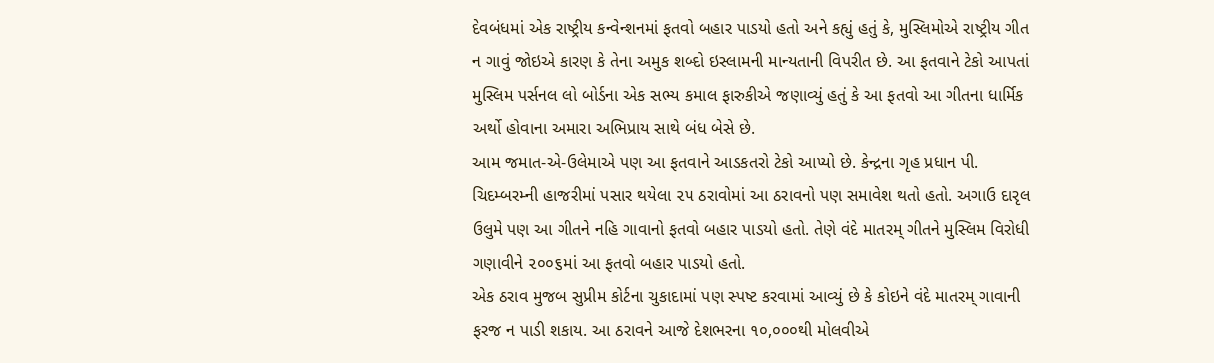દેવબંધમાં એક રાષ્ટ્રીય કન્વેન્શનમાં ફતવો બહાર પાડયો હતો અને કહ્યું હતું કે, મુસ્લિમોએ રાષ્ટ્રીય ગીત ન ગાવું જોઇએ કારણ કે તેના અમુક શબ્દો ઇસ્લામની માન્યતાની વિપરીત છે. આ ફતવાને ટેકો આપતાં મુસ્લિમ પર્સનલ લો બોર્ડના એક સભ્ય કમાલ ફારુકીએ જણાવ્યું હતું કે આ ફતવો આ ગીતના ધાર્મિક અર્થો હોવાના અમારા અભિપ્રાય સાથે બંધ બેસે છે.
આમ જમાત-એ-ઉલેમાએ પણ આ ફતવાને આડકતરો ટેકો આપ્યો છે. કેન્દ્રના ગૃહ પ્રધાન પી. ચિદમ્બરમ્ની હાજરીમાં પસાર થયેલા ૨૫ ઠરાવોમાં આ ઠરાવનો પણ સમાવેશ થતો હતો. અગાઉ દારૃલ ઉલુમે પણ આ ગીતને નહિ ગાવાનો ફતવો બહાર પાડયો હતો. તેણે વંદે માતરમ્ ગીતને મુસ્લિમ વિરોધી ગણાવીને ૨૦૦૬માં આ ફતવો બહાર પાડયો હતો.
એક ઠરાવ મુજબ સુપ્રીમ કોર્ટના ચુકાદામાં પણ સ્પષ્ટ કરવામાં આવ્યું છે કે કોઇને વંદે માતરમ્ ગાવાની ફરજ ન પાડી શકાય. આ ઠરાવને આજે દેશભરના ૧૦,૦૦૦થી મોલવીએ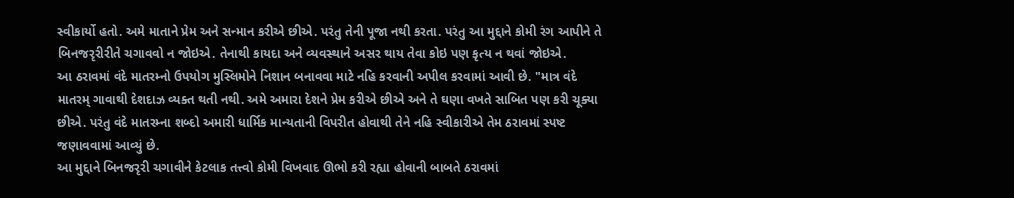સ્વીકાર્યો હતો. અમે માતાને પ્રેમ અને સન્માન કરીએ છીએ. પરંતુ તેની પૂજા નથી કરતા. પરંતુ આ મુદ્દાને કોમી રંગ આપીને તે બિનજરૃરીરીતે ચગાવવો ન જોઇએ. તેનાથી કાયદા અને વ્યવસ્થાને અસર થાય તેવા કોઇ પણ કૃત્ય ન થવાં જોઇએ.
આ ઠરાવમાં વંદે માતરમ્નો ઉપયોગ મુસ્લિમોને નિશાન બનાવવા માટે નહિ કરવાની અપીલ કરવામાં આવી છે. "માત્ર વંદે માતરમ્ ગાવાથી દેશદાઝ વ્યક્ત થતી નથી. અમે અમારા દેશને પ્રેમ કરીએ છીએ અને તે ઘણા વખતે સાબિત પણ કરી ચૂક્યા છીએ. પરંતુ વંદે માતરમ્ના શબ્દો અમારી ધાર્મિક માન્યતાની વિપરીત હોવાથી તેને નહિ સ્વીકારીએ તેમ ઠરાવમાં સ્પષ્ટ જણાવવામાં આવ્યું છે.
આ મુદ્દાને બિનજરૃરી ચગાવીને કેટલાક તત્ત્વો કોમી વિખવાદ ઊભો કરી રહ્યા હોવાની બાબતે ઠરાવમાં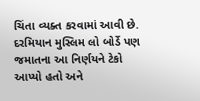ચિંતા વ્યક્ત કરવામાં આવી છે.
દરમિયાન મુસ્લિમ લો બોર્ડે પણ જમાતના આ નિર્ણયને ટેકો આપ્યો હતો અને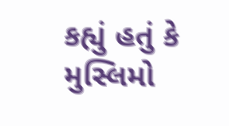કહ્યું હતું કે મુસ્લિમો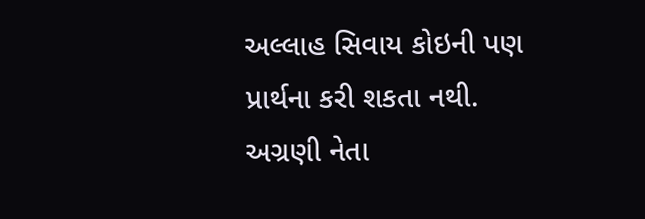અલ્લાહ સિવાય કોઇની પણ પ્રાર્થના કરી શકતા નથી. અગ્રણી નેતા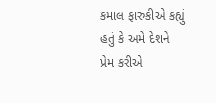કમાલ ફારુકીએ કહ્યું હતું કે અમે દેશને પ્રેમ કરીએ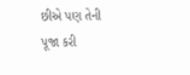છીએ પણ તેની પૂજા કરી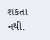શકતા નથી.